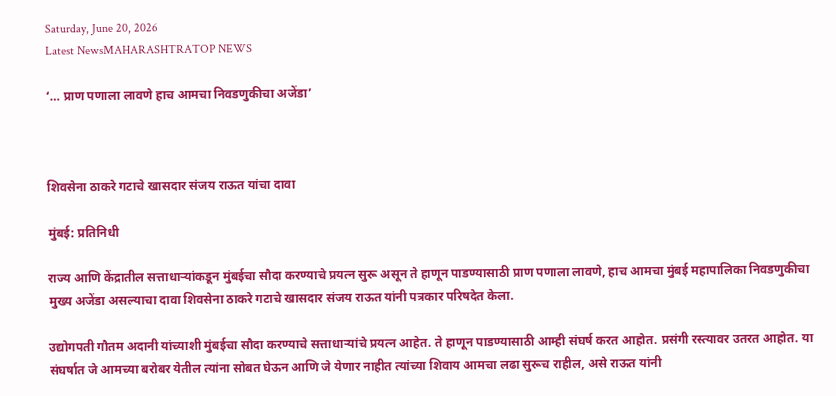Saturday, June 20, 2026
Latest NewsMAHARASHTRATOP NEWS

‘… प्राण पणाला लावणे हाच आमचा निवडणुकीचा अजेंडा’



शिवसेना ठाकरे गटाचे खासदार संजय राऊत यांचा दावा

मुंबई: प्रतिनिधी

राज्य आणि केंद्रातील सत्ताधाऱ्यांकडून मुंबईचा सौदा करण्याचे प्रयत्न सुरू असून ते हाणून पाडण्यासाठी प्राण पणाला लावणे, हाच आमचा मुंबई महापालिका निवडणुकीचा मुख्य अजेंडा असल्याचा दावा शिवसेना ठाकरे गटाचे खासदार संजय राऊत यांनी पत्रकार परिषदेत केला.

उद्योगपती गौतम अदानी यांच्याशी मुंबईचा सौदा करण्याचे सत्ताधाऱ्यांचे प्रयत्न आहेत. ते हाणून पाडण्यासाठी आम्ही संघर्ष करत आहोत. प्रसंगी रस्त्यावर उतरत आहोत. या संघर्षात जे आमच्या बरोबर येतील त्यांना सोबत घेऊन आणि जे येणार नाहीत त्यांच्या शिवाय आमचा लढा सुरूच राहील, असे राऊत यांनी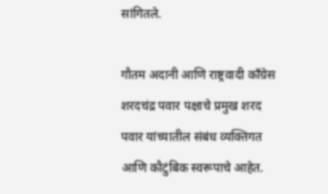सांगितले.

गौतम अदानी आणि राष्ट्रवादी काँग्रेस शरदचंद्र पवार पक्षाचे प्रमुख शरद पवार यांच्यातील संबंध व्यक्तिगत आणि कौटुंबिक स्वरूपाचे आहेत.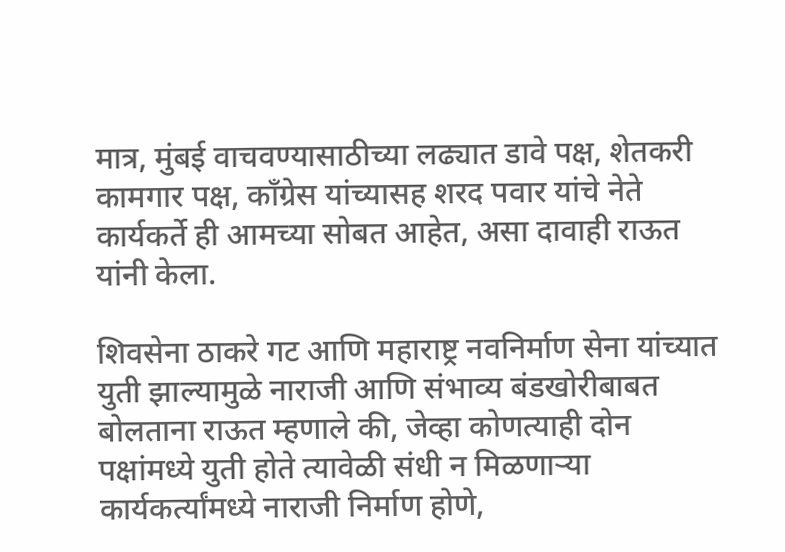मात्र, मुंबई वाचवण्यासाठीच्या लढ्यात डावे पक्ष, शेतकरी कामगार पक्ष, काँग्रेस यांच्यासह शरद पवार यांचे नेते कार्यकर्ते ही आमच्या सोबत आहेत, असा दावाही राऊत यांनी केला.

शिवसेना ठाकरे गट आणि महाराष्ट्र नवनिर्माण सेना यांच्यात युती झाल्यामुळे नाराजी आणि संभाव्य बंडखोरीबाबत बोलताना राऊत म्हणाले की, जेव्हा कोणत्याही दोन पक्षांमध्ये युती होते त्यावेळी संधी न मिळणाऱ्या कार्यकर्त्यांमध्ये नाराजी निर्माण होणे,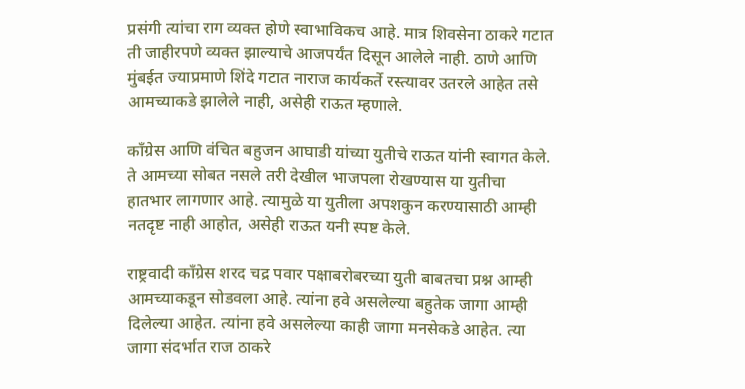प्रसंगी त्यांचा राग व्यक्त होणे स्वाभाविकच आहे. मात्र शिवसेना ठाकरे गटात ती जाहीरपणे व्यक्त झाल्याचे आजपर्यंत दिसून आलेले नाही. ठाणे आणि मुंबईत ज्याप्रमाणे शिंदे गटात नाराज कार्यकर्ते रस्त्यावर उतरले आहेत तसे आमच्याकडे झालेले नाही, असेही राऊत म्हणाले.

काँग्रेस आणि वंचित बहुजन आघाडी यांच्या युतीचे राऊत यांनी स्वागत केले. ते आमच्या सोबत नसले तरी देखील भाजपला रोखण्यास या युतीचा हातभार लागणार आहे. त्यामुळे या युतीला अपशकुन करण्यासाठी आम्ही नतदृष्ट नाही आहोत, असेही राऊत यनी स्पष्ट केले.

राष्ट्रवादी काँग्रेस शरद चद्र पवार पक्षाबरोबरच्या युती बाबतचा प्रश्न आम्ही आमच्याकडून सोडवला आहे. त्यांना हवे असलेल्या बहुतेक जागा आम्ही दिलेल्या आहेत. त्यांना हवे असलेल्या काही जागा मनसेकडे आहेत. त्या जागा संदर्भात राज ठाकरे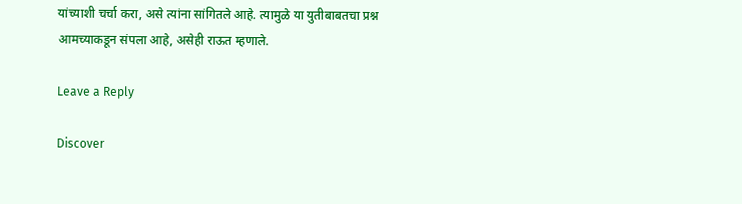यांच्याशी चर्चा करा, असे त्यांना सांगितले आहे. त्यामुळे या युतीबाबतचा प्रश्न आमच्याकडून संपला आहे, असेही राऊत म्हणाले.

Leave a Reply

Discover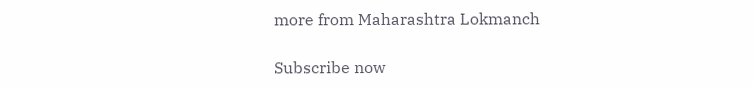more from Maharashtra Lokmanch

Subscribe now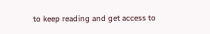to keep reading and get access to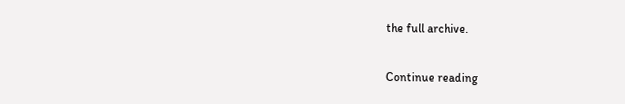the full archive.

Continue reading